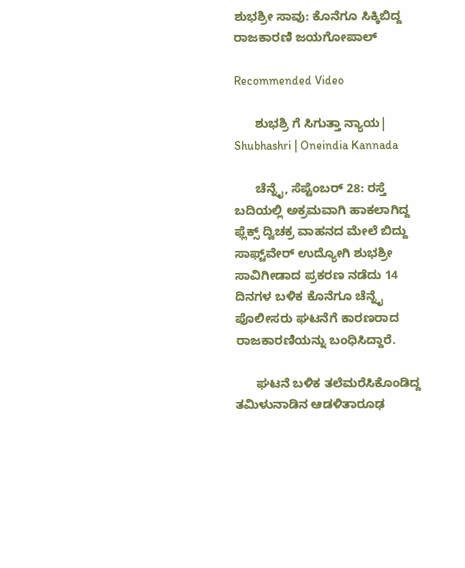ಶುಭಶ್ರೀ ಸಾವು: ಕೊನೆಗೂ ಸಿಕ್ಕಿಬಿದ್ದ ರಾಜಕಾರಣಿ ಜಯಗೋಪಾಲ್

Recommended Video

      ಶುಭಶ್ರಿ ಗೆ ಸಿಗುತ್ತಾ ನ್ಯಾಯ| Shubhashri | Oneindia Kannada

      ಚೆನ್ನೈ, ಸೆಪ್ಟೆಂಬರ್ 28: ರಸ್ತೆ ಬದಿಯಲ್ಲಿ ಅಕ್ರಮವಾಗಿ ಹಾಕಲಾಗಿದ್ದ ಫ್ಲೆಕ್ಸ್ ದ್ವಿಚಕ್ರ ವಾಹನದ ಮೇಲೆ ಬಿದ್ದು ಸಾಫ್ಟ್‌ವೇರ್ ಉದ್ಯೋಗಿ ಶುಭಶ್ರೀ ಸಾವಿಗೀಡಾದ ಪ್ರಕರಣ ನಡೆದು 14 ದಿನಗಳ ಬಳಿಕ ಕೊನೆಗೂ ಚೆನ್ನೈ ಪೊಲೀಸರು ಘಟನೆಗೆ ಕಾರಣರಾದ ರಾಜಕಾರಣಿಯನ್ನು ಬಂಧಿಸಿದ್ದಾರೆ.

      ಘಟನೆ ಬಳಿಕ ತಲೆಮರೆಸಿಕೊಂಡಿದ್ದ ತಮಿಳುನಾಡಿನ ಆಡಳಿತಾರೂಢ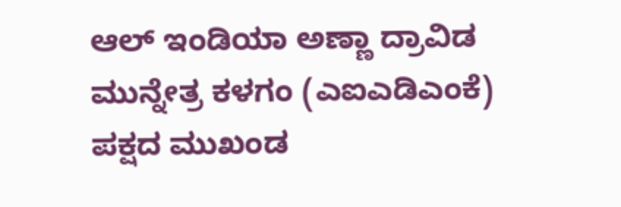ಆಲ್ ಇಂಡಿಯಾ ಅಣ್ಣಾ ದ್ರಾವಿಡ ಮುನ್ನೇತ್ರ ಕಳಗಂ (ಎಐಎಡಿಎಂಕೆ) ಪಕ್ಷದ ಮುಖಂಡ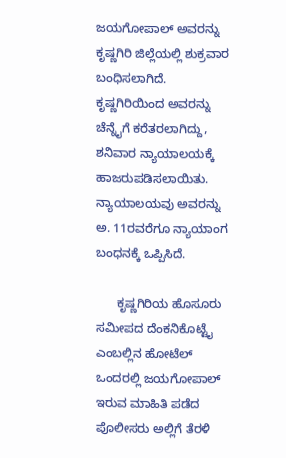ಜಯಗೋಪಾಲ್ ಅವರನ್ನು ಕೃಷ್ಣಗಿರಿ ಜಿಲ್ಲೆಯಲ್ಲಿ ಶುಕ್ರವಾರ ಬಂಧಿಸಲಾಗಿದೆ. ಕೃಷ್ಣಗಿರಿಯಿಂದ ಅವರನ್ನು ಚೆನ್ನೈಗೆ ಕರೆತರಲಾಗಿದ್ದು, ಶನಿವಾರ ನ್ಯಾಯಾಲಯಕ್ಕೆ ಹಾಜರುಪಡಿಸಲಾಯಿತು. ನ್ಯಾಯಾಲಯವು ಅವರನ್ನು ಅ. 11ರವರೆಗೂ ನ್ಯಾಯಾಂಗ ಬಂಧನಕ್ಕೆ ಒಪ್ಪಿಸಿದೆ.

      ಕೃಷ್ಣಗಿರಿಯ ಹೊಸೂರು ಸಮೀಪದ ದೆಂಕನಿಕೊಟ್ಟೈ ಎಂಬಲ್ಲಿನ ಹೋಟೆಲ್ ಒಂದರಲ್ಲಿ ಜಯಗೋಪಾಲ್ ಇರುವ ಮಾಹಿತಿ ಪಡೆದ ಪೊಲೀಸರು ಅಲ್ಲಿಗೆ ತೆರಳಿ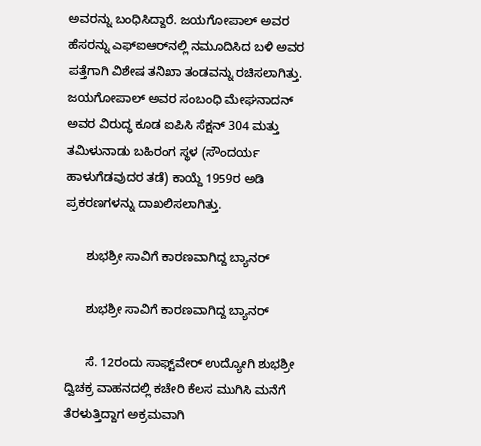ಅವರನ್ನು ಬಂಧಿಸಿದ್ದಾರೆ. ಜಯಗೋಪಾಲ್ ಅವರ ಹೆಸರನ್ನು ಎಫ್‌ಐಆರ್‌ನಲ್ಲಿ ನಮೂದಿಸಿದ ಬಳಿ ಅವರ ಪತ್ತೆಗಾಗಿ ವಿಶೇಷ ತನಿಖಾ ತಂಡವನ್ನು ರಚಿಸಲಾಗಿತ್ತು. ಜಯಗೋಪಾಲ್ ಅವರ ಸಂಬಂಧಿ ಮೇಘನಾದನ್ ಅವರ ವಿರುದ್ಧ ಕೂಡ ಐಪಿಸಿ ಸೆಕ್ಷನ್ 304 ಮತ್ತು ತಮಿಳುನಾಡು ಬಹಿರಂಗ ಸ್ಥಳ (ಸೌಂದರ್ಯ ಹಾಳುಗೆಡವುದರ ತಡೆ) ಕಾಯ್ದೆ 1959ರ ಅಡಿ ಪ್ರಕರಣಗಳನ್ನು ದಾಖಲಿಸಲಾಗಿತ್ತು.

      ಶುಭಶ್ರೀ ಸಾವಿಗೆ ಕಾರಣವಾಗಿದ್ದ ಬ್ಯಾನರ್

      ಶುಭಶ್ರೀ ಸಾವಿಗೆ ಕಾರಣವಾಗಿದ್ದ ಬ್ಯಾನರ್

      ಸೆ. 12ರಂದು ಸಾಫ್ಟ್‌ವೇರ್ ಉದ್ಯೋಗಿ ಶುಭಶ್ರೀ ದ್ವಿಚಕ್ರ ವಾಹನದಲ್ಲಿ ಕಚೇರಿ ಕೆಲಸ ಮುಗಿಸಿ ಮನೆಗೆ ತೆರಳುತ್ತಿದ್ದಾಗ ಅಕ್ರಮವಾಗಿ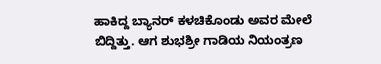ಹಾಕಿದ್ದ ಬ್ಯಾನರ್ ಕಳಚಿಕೊಂಡು ಅವರ ಮೇಲೆ ಬಿದ್ದಿತ್ತು. ಆಗ ಶುಭಶ್ರೀ ಗಾಡಿಯ ನಿಯಂತ್ರಣ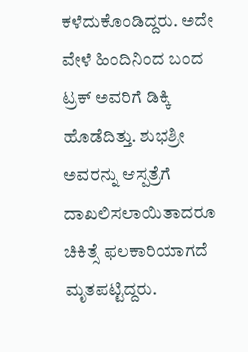ಕಳೆದುಕೊಂಡಿದ್ದರು. ಅದೇ ವೇಳೆ ಹಿಂದಿನಿಂದ ಬಂದ ಟ್ರಕ್ ಅವರಿಗೆ ಡಿಕ್ಕಿ ಹೊಡೆದಿತ್ತು. ಶುಭಶ್ರೀ ಅವರನ್ನು ಆಸ್ಪತ್ರೆಗೆ ದಾಖಲಿಸಲಾಯಿತಾದರೂ ಚಿಕಿತ್ಸೆ ಫಲಕಾರಿಯಾಗದೆ ಮೃತಪಟ್ಟಿದ್ದರು.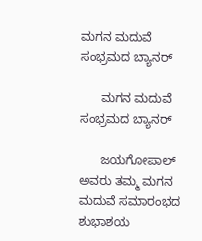ಮಗನ ಮದುವೆ ಸಂಭ್ರಮದ ಬ್ಯಾನರ್

      ಮಗನ ಮದುವೆ ಸಂಭ್ರಮದ ಬ್ಯಾನರ್

      ಜಯಗೋಪಾಲ್ ಅವರು ತಮ್ಮ ಮಗನ ಮದುವೆ ಸಮಾರಂಭದ ಶುಭಾಶಯ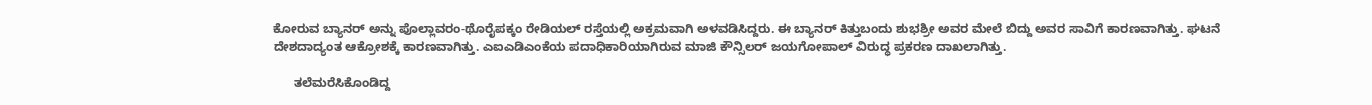ಕೋರುವ ಬ್ಯಾನರ್ ಅನ್ನು ಪೊಲ್ಲಾವರಂ-ಥೊರೈಪಕ್ಕಂ ರೇಡಿಯಲ್ ರಸ್ತೆಯಲ್ಲಿ ಅಕ್ರಮವಾಗಿ ಅಳವಡಿಸಿದ್ದರು. ಈ ಬ್ಯಾನರ್ ಕಿತ್ತುಬಂದು ಶುಭಶ್ರೀ ಅವರ ಮೇಲೆ ಬಿದ್ದು ಅವರ ಸಾವಿಗೆ ಕಾರಣವಾಗಿತ್ತು. ಘಟನೆ ದೇಶದಾದ್ಯಂತ ಆಕ್ರೋಶಕ್ಕೆ ಕಾರಣವಾಗಿತ್ತು. ಎಐಎಡಿಎಂಕೆಯ ಪದಾಧಿಕಾರಿಯಾಗಿರುವ ಮಾಜಿ ಕೌನ್ಸಿಲರ್ ಜಯಗೋಪಾಲ್ ವಿರುದ್ಧ ಪ್ರಕರಣ ದಾಖಲಾಗಿತ್ತು.

      ತಲೆಮರೆಸಿಕೊಂಡಿದ್ದ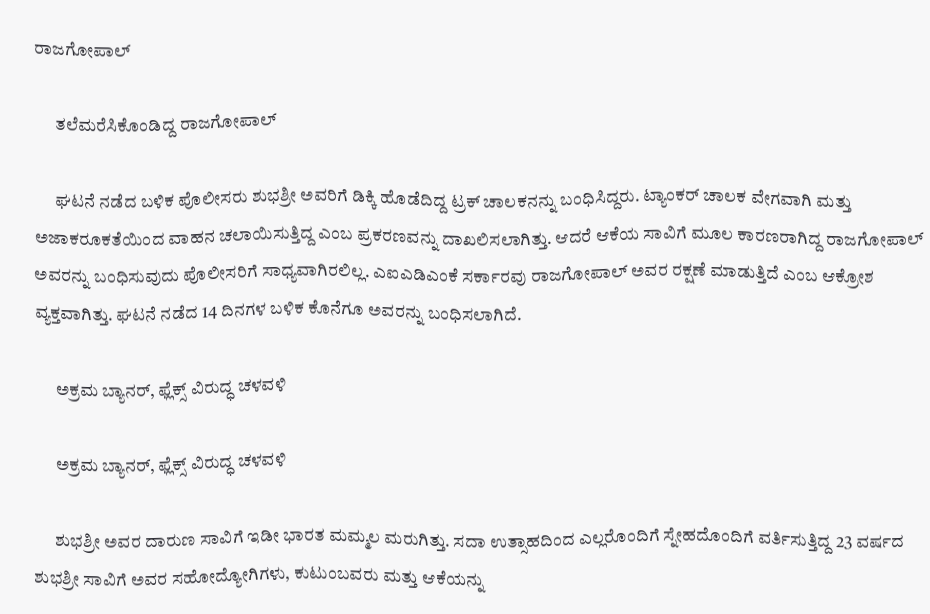ರಾಜಗೋಪಾಲ್

      ತಲೆಮರೆಸಿಕೊಂಡಿದ್ದ ರಾಜಗೋಪಾಲ್

      ಘಟನೆ ನಡೆದ ಬಳಿಕ ಪೊಲೀಸರು ಶುಭಶ್ರೀ ಅವರಿಗೆ ಡಿಕ್ಕಿ ಹೊಡೆದಿದ್ದ ಟ್ರಕ್ ಚಾಲಕನನ್ನು ಬಂಧಿಸಿದ್ದರು. ಟ್ಯಾಂಕರ್ ಚಾಲಕ ವೇಗವಾಗಿ ಮತ್ತು ಅಜಾಕರೂಕತೆಯಿಂದ ವಾಹನ ಚಲಾಯಿಸುತ್ತಿದ್ದ ಎಂಬ ಪ್ರಕರಣವನ್ನು ದಾಖಲಿಸಲಾಗಿತ್ತು. ಆದರೆ ಆಕೆಯ ಸಾವಿಗೆ ಮೂಲ ಕಾರಣರಾಗಿದ್ದ ರಾಜಗೋಪಾಲ್ ಅವರನ್ನು ಬಂಧಿಸುವುದು ಪೊಲೀಸರಿಗೆ ಸಾಧ್ಯವಾಗಿರಲಿಲ್ಲ. ಎಐಎಡಿಎಂಕೆ ಸರ್ಕಾರವು ರಾಜಗೋಪಾಲ್ ಅವರ ರಕ್ಷಣೆ ಮಾಡುತ್ತಿದೆ ಎಂಬ ಆಕ್ರೋಶ ವ್ಯಕ್ತವಾಗಿತ್ತು. ಘಟನೆ ನಡೆದ 14 ದಿನಗಳ ಬಳಿಕ ಕೊನೆಗೂ ಅವರನ್ನು ಬಂಧಿಸಲಾಗಿದೆ.

      ಅಕ್ರಮ ಬ್ಯಾನರ್, ಫ್ಲೆಕ್ಸ್ ವಿರುದ್ಧ ಚಳವಳಿ

      ಅಕ್ರಮ ಬ್ಯಾನರ್, ಫ್ಲೆಕ್ಸ್ ವಿರುದ್ಧ ಚಳವಳಿ

      ಶುಭಶ್ರೀ ಅವರ ದಾರುಣ ಸಾವಿಗೆ ಇಡೀ ಭಾರತ ಮಮ್ಮಲ ಮರುಗಿತ್ತು. ಸದಾ ಉತ್ಸಾಹದಿಂದ ಎಲ್ಲರೊಂದಿಗೆ ಸ್ನೇಹದೊಂದಿಗೆ ವರ್ತಿಸುತ್ತಿದ್ದ 23 ವರ್ಷದ ಶುಭಶ್ರೀ ಸಾವಿಗೆ ಅವರ ಸಹೋದ್ಯೋಗಿಗಳು, ಕುಟುಂಬವರು ಮತ್ತು ಆಕೆಯನ್ನು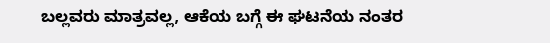ಬಲ್ಲವರು ಮಾತ್ರವಲ್ಲ, ಆಕೆಯ ಬಗ್ಗೆ ಈ ಘಟನೆಯ ನಂತರ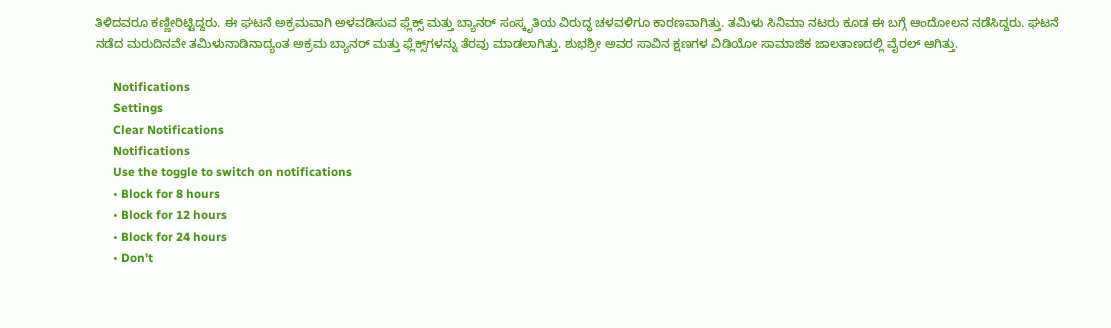ತಿಳಿದವರೂ ಕಣ್ಣೀರಿಟ್ಟಿದ್ದರು. ಈ ಘಟನೆ ಅಕ್ರಮವಾಗಿ ಅಳವಡಿಸುವ ಫ್ಲೆಕ್ಸ್ ಮತ್ತು ಬ್ಯಾನರ್ ಸಂಸ್ಕೃತಿಯ ವಿರುದ್ಧ ಚಳವಳಿಗೂ ಕಾರಣವಾಗಿತ್ತು. ತಮಿಳು ಸಿನಿಮಾ ನಟರು ಕೂಡ ಈ ಬಗ್ಗೆ ಆಂದೋಲನ ನಡೆಸಿದ್ದರು. ಘಟನೆ ನಡೆದ ಮರುದಿನವೇ ತಮಿಳುನಾಡಿನಾದ್ಯಂತ ಅಕ್ರಮ ಬ್ಯಾನರ್ ಮತ್ತು ಫ್ಲೆಕ್ಸ್‌ಗಳನ್ನು ತೆರವು ಮಾಡಲಾಗಿತ್ತು. ಶುಭಶ್ರೀ ಅವರ ಸಾವಿನ ಕ್ಷಣಗಳ ವಿಡಿಯೋ ಸಾಮಾಜಿಕ ಜಾಲತಾಣದಲ್ಲಿ ವೈರಲ್ ಆಗಿತ್ತು.

      Notifications
      Settings
      Clear Notifications
      Notifications
      Use the toggle to switch on notifications
      • Block for 8 hours
      • Block for 12 hours
      • Block for 24 hours
      • Don't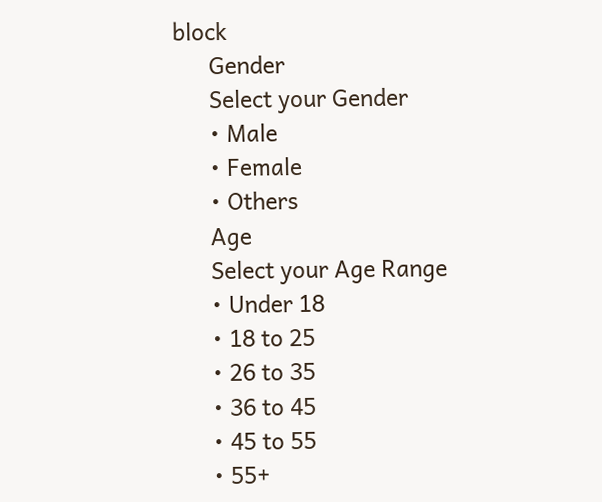block
      Gender
      Select your Gender
      • Male
      • Female
      • Others
      Age
      Select your Age Range
      • Under 18
      • 18 to 25
      • 26 to 35
      • 36 to 45
      • 45 to 55
      • 55+